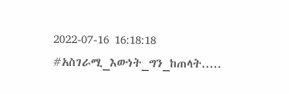2022-07-16 16:18:18
#አስገራሚ_እውነት_ግን_ከጠላት.....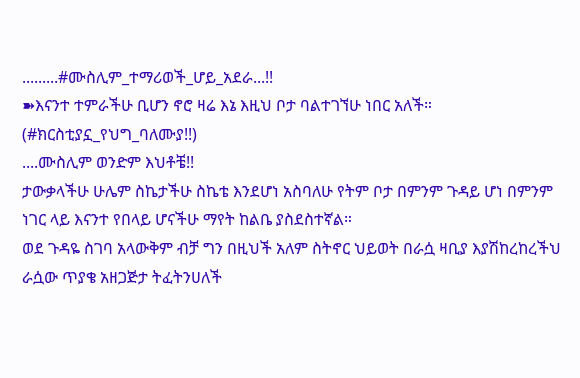.........#ሙስሊም_ተማሪወች_ሆይ_አደራ...!!
➽እናንተ ተምራችሁ ቢሆን ኖሮ ዛሬ እኔ እዚህ ቦታ ባልተገኘሁ ነበር አለች።
(#ክርስቲያኗ_የህግ_ባለሙያ!!)
....ሙስሊም ወንድም እህቶቼ!!
ታውቃላችሁ ሁሌም ስኬታችሁ ስኬቴ እንደሆነ አስባለሁ የትም ቦታ በምንም ጉዳይ ሆነ በምንም ነገር ላይ እናንተ የበላይ ሆናችሁ ማየት ከልቤ ያስደስተኛል።
ወደ ጉዳዬ ስገባ አላውቅም ብቻ ግን በዚህች አለም ስትኖር ህይወት በራሷ ዛቢያ እያሽከረከረችህ ራሷው ጥያቄ አዘጋጅታ ትፈትንሀለች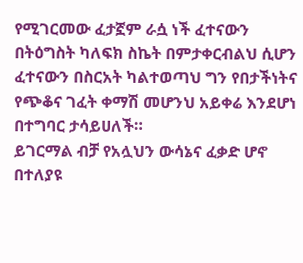የሚገርመው ፈታኟም ራሷ ነች ፈተናውን በትዕግስት ካለፍክ ስኬት በምታቀርብልህ ሲሆን ፈተናውን በስርአት ካልተወጣህ ግን የበታችነትና የጭቆና ገፈት ቀማሽ መሆንህ አይቀሬ እንደሆነ በተግባር ታሳይሀለች።
ይገርማል ብቻ የአሏህን ውሳኔና ፈቃድ ሆኖ በተለያዩ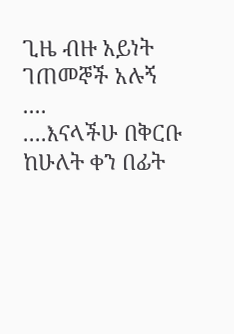ጊዜ ብዙ አይነት ገጠመኞች አሉኝ ....
....እናላችሁ በቅርቡ ከሁለት ቀን በፊት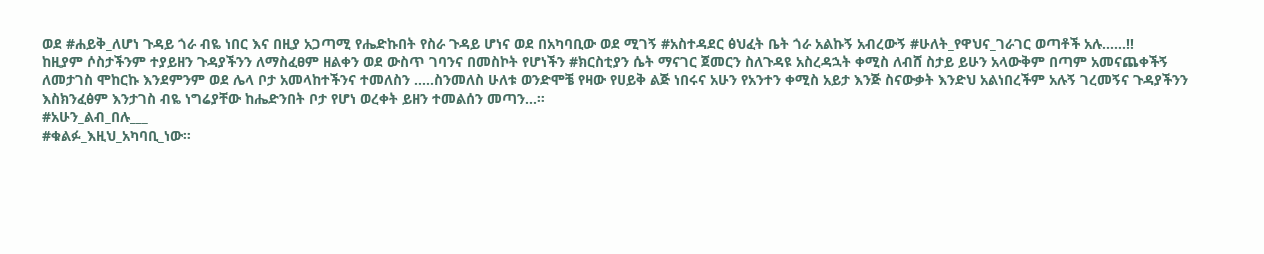ወደ #ሐይቅ_ለሆነ ጉዳይ ጎራ ብዬ ነበር እና በዚያ አጋጣሚ የሔድኩበት የስራ ጉዳይ ሆነና ወደ በአካባቢው ወደ ሚገኝ #አስተዳደር ፅህፈት ቤት ጎራ አልኩኝ አብረውኝ #ሁለት_የዋህና_ገራገር ወጣቶች አሉ......!!
ከዚያም ሶስታችንም ተያይዘን ጉዳያችንን ለማስፈፀም ዘልቀን ወደ ውስጥ ገባንና በመስኮት የሆነችን #ክርስቲያን ሴት ማናገር ጀመርን ስለጉዳዩ አስረዳኋት ቀሚስ ለብሸ ስታይ ይሁን አላውቅም በጣም አመናጨቀችኝ ለመታገስ ሞከርኩ እንደምንም ወደ ሌላ ቦታ አመላከተችንና ተመለስን .....ስንመለስ ሁለቱ ወንድሞቼ የዛው የሀይቅ ልጅ ነበሩና አሁን የአንተን ቀሚስ አይታ እንጅ ስናውቃት እንድህ አልነበረችም አሉኝ ገረመኝና ጉዳያችንን እስክንፈፅም እንታገስ ብዬ ነግሬያቸው ከሔድንበት ቦታ የሆነ ወረቀት ይዘን ተመልሰን መጣን...።
#አሁን_ልብ_በሉ___
#ቁልፉ_እዚህ_አካባቢ_ነው።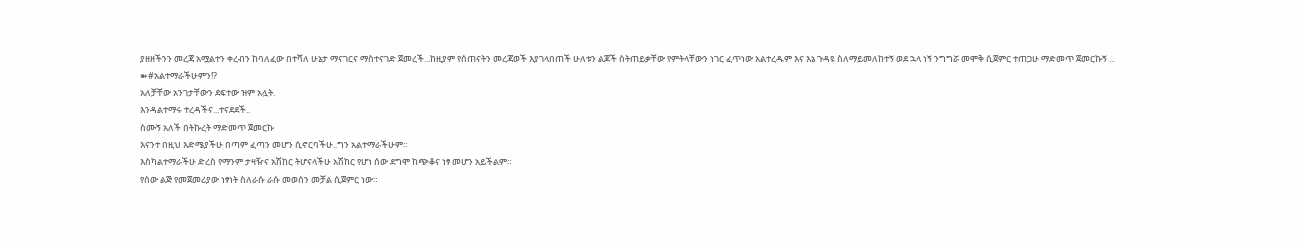ያዘዘችንን መረጃ አሟልተን ቀረብን ከባለፈው በተሻለ ሁኔታ ማናገርና ማስተናገድ ጀመረች...ከዚያም የሰጠናትን መረጃወች እያገላበጠች ሁለቱን ልጆች ስትጠይቃቸው የምትላቸውን ነገር ፈጥነው አልተረዱም እና እኔ ጉዳዩ ስለማይመለከተኝ ወደ ኋላ ነኝ ንግግሯ መሞቅ ሲጀምር ተጠጋሁ ማድመጥ ጀመርኩኝ ...
➽#አልተማራችሁምን!?
አለቻቸው አንገታቸውን ደፍተው ዝም አሏት.
እንዳልተማሩ ተረዳችና...ተናደደች..
ስሙኝ አለች በትኩረት ማድመጥ ጀመርኩ
እናንተ በዚህ እድሜያችሁ በጣም ፈጣን መሆን ሲኖርባችሁ..ግን አልተማራችሁም።
እስካልተማራችሁ ድረስ የማንም ታዛዥና አሽከር ትሆናላችሁ አሽከር የሆነ ሰው ደግሞ ከጭቆና ነፃ መሆን አይችልም።
የሰው ልጅ የመጀመሪያው ነፃነት ስለራሱ ራሱ መወሰን መቻል ሲጀምር ነው።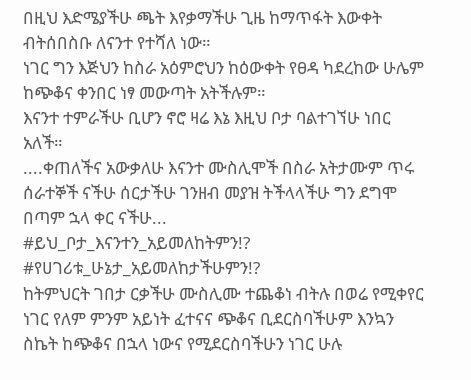በዚህ እድሜያችሁ ጫት እየቃማችሁ ጊዜ ከማጥፋት እውቀት ብትሰበስቡ ለናንተ የተሻለ ነው።
ነገር ግን እጅህን ከስራ አዕምሮህን ከዕውቀት የፀዳ ካደረከው ሁሌም ከጭቆና ቀንበር ነፃ መውጣት አትችሉም።
እናንተ ተምራችሁ ቢሆን ኖሮ ዛሬ እኔ እዚህ ቦታ ባልተገኘሁ ነበር አለች።
....ቀጠለችና አውቃለሁ እናንተ ሙስሊሞች በስራ አትታሙም ጥሩ ሰራተኞች ናችሁ ሰርታችሁ ገንዘብ መያዝ ትችላላችሁ ግን ደግሞ በጣም ኋላ ቀር ናችሁ...
#ይህ_ቦታ_እናንተን_አይመለከትምን!?
#የሀገሪቱ_ሁኔታ_አይመለከታችሁምን!?
ከትምህርት ገበታ ርቃችሁ ሙስሊሙ ተጨቆነ ብትሉ በወሬ የሚቀየር ነገር የለም ምንም አይነት ፈተናና ጭቆና ቢደርስባችሁም እንኳን ስኬት ከጭቆና በኋላ ነውና የሚደርስባችሁን ነገር ሁሉ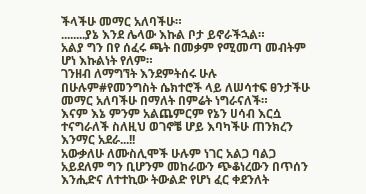ችላችሁ መማር አለባችሁ።
........ያኔ እንደ ሌላው እኩል ቦታ ይኖራችኋል።
አልያ ግን በየ ሰፈሩ ጫት በመቃም የሚመጣ መብትም ሆነ እኩልነት የለም።
ገንዘብ ለማግኘት እንደምትሰሩ ሁሉ በሁሉም#የመንግስት ሴክተሮች ላይ ለሠሳተፍ ፀንታችሁ መማር አለባችሁ በማለት በምሬት ነግራናለች።
እናም እኔ ምንም አልጨምርም የኔን ሀሳብ እርሷ ተናግራለች ስለዚህ ወገኖቼ ሆይ እባካችሁ ጠንክረን እንማር አደራ...!!
አውቃለሁ ለሙስሊሞች ሁሉም ነገር አልጋ ባልጋ አይደለም ግን ቢሆንም መከራውን ጭቆነረውን በጥሰን እንሒድና ለተተኪው ትውልድ የሆነ ፈር ቀደንለት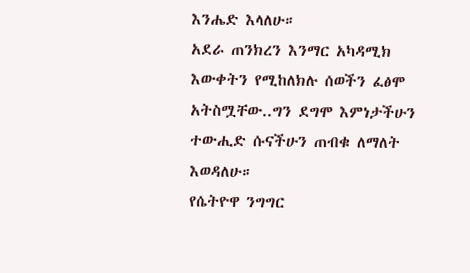እንሔድ እላለሁ።
አደራ ጠንክረን እንማር አካዳሚክ እውቀትን የሚከለክሉ ሰወችን ፈፅሞ አትስሟቸው..ግን ደግሞ እምነታችሁን ተውሒድ ሱናችሁን ጠብቁ ለማለት እወዳለሁ።
የሴትዮዋ ንግግር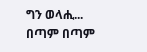ግን ወላሒ...
በጣም በጣም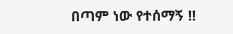በጣም ነው የተሰማኝ !!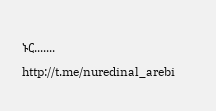ኑር.......
http://t.me/nuredinal_arebi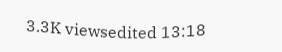3.3K viewsedited 13:18